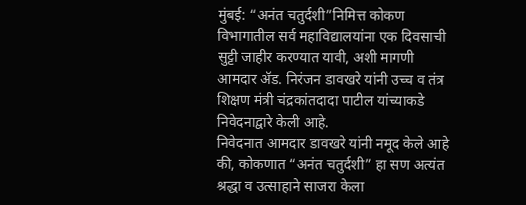मुंबई: “अनंत चतुर्दशी”निमित्त कोकण विभागातील सर्व महाविद्यालयांना एक दिवसाची सुट्टी जाहीर करण्यात यावी, अशी मागणी आमदार ॲड. निरंजन डावखरे यांनी उच्च व तंत्र शिक्षण मंत्री चंद्रकांतदादा पाटील यांच्याकडे निवेदनाद्वारे केली आहे.
निवेदनात आमदार डावखरे यांनी नमूद केले आहे की, कोकणात “अनंत चतुर्दशी” हा सण अत्यंत श्रद्धा व उत्साहाने साजरा केला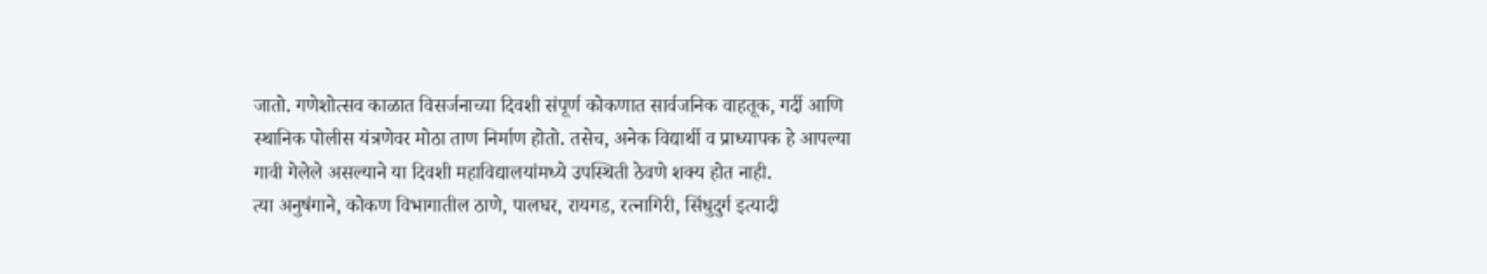जातो. गणेशोत्सव काळात विसर्जनाच्या दिवशी संपूर्ण कोकणात सार्वजनिक वाहतूक, गर्दी आणि स्थानिक पोलीस यंत्रणेवर मोठा ताण निर्माण होतो. तसेच, अनेक विद्यार्थी व प्राध्यापक हे आपल्या गावी गेलेले असल्याने या दिवशी महाविद्यालयांमध्ये उपस्थिती ठेवणे शक्य होत नाही.
त्या अनुषंगाने, कोकण विभागातील ठाणे, पालघर, रायगड, रत्नागिरी, सिंधुदुर्ग इत्यादी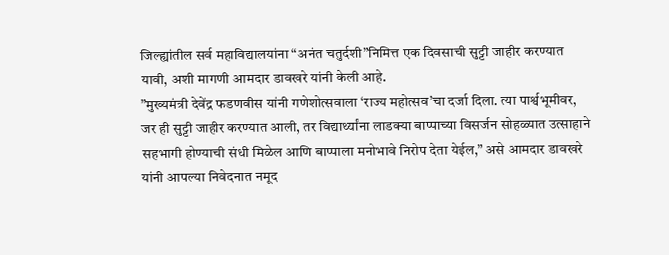जिल्ह्यांतील सर्व महाविद्यालयांना “अनंत चतुर्दशी”निमित्त एक दिवसाची सुट्टी जाहीर करण्यात यावी, अशी मागणी आमदार डावखरे यांनी केली आहे.
”मुख्यमंत्री देवेंद्र फडणवीस यांनी गणेशोत्सवाला ‘राज्य महोत्सव’चा दर्जा दिला. त्या पार्श्वभूमीवर, जर ही सुट्टी जाहीर करण्यात आली, तर विद्यार्थ्यांना लाडक्या बाप्पाच्या विसर्जन सोहळ्यात उत्साहाने सहभागी होण्याची संधी मिळेल आणि बाप्पाला मनोभावे निरोप देता येईल,” असे आमदार डावखरे यांनी आपल्या निवेदनात नमूद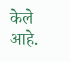केले आहे.